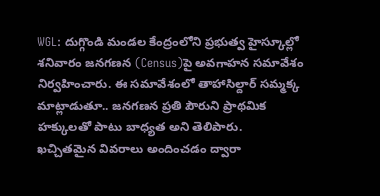WGL: దుగ్గొండి మండల కేంద్రంలోని ప్రభుత్వ హైస్కూల్లో శనివారం జనగణన (Census)పై అవగాహన సమావేశం నిర్వహించారు. ఈ సమావేశంలో తాహాసిల్దార్ సమ్మక్క మాట్లాడుతూ.. జనగణన ప్రతి పౌరుని ప్రాథమిక హక్కులతో పాటు బాధ్యత అని తెలిపారు. ఖచ్చితమైన వివరాలు అందించడం ద్వారా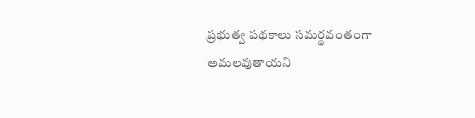ప్రభుత్వ పథకాలు సమర్థవంతంగా అమలవుతాయని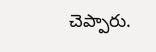చెప్పారు.